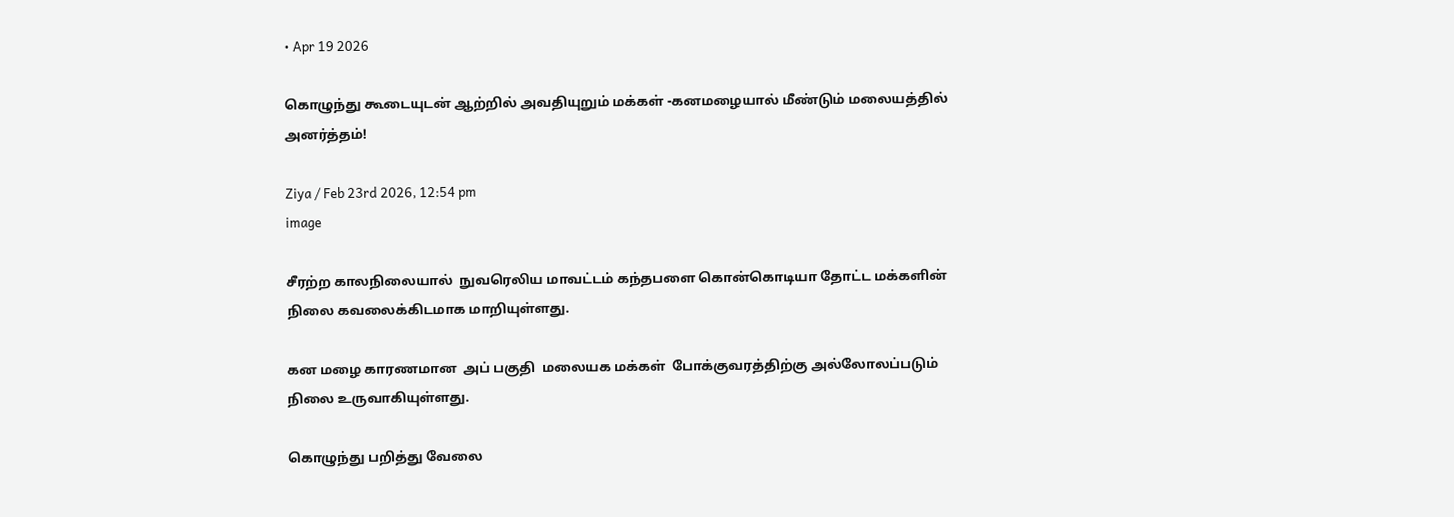• Apr 19 2026

கொழுந்து கூடையுடன் ஆற்றில் அவதியுறும் மக்கள் -கனமழையால் மீண்டும் மலையத்தில் அனர்த்தம்!

Ziya / Feb 23rd 2026, 12:54 pm
image

சீரற்ற காலநிலையால்  நுவரெலிய மாவட்டம் கந்தபளை கொன்கொடியா தோட்ட மக்களின் நிலை கவலைக்கிடமாக மாறியுள்ளது.

கன மழை காரணமான  அப் பகுதி  மலையக மக்கள்  போக்குவரத்திற்கு அல்லோலப்படும் நிலை உருவாகியுள்ளது.

கொழுந்து பறித்து வேலை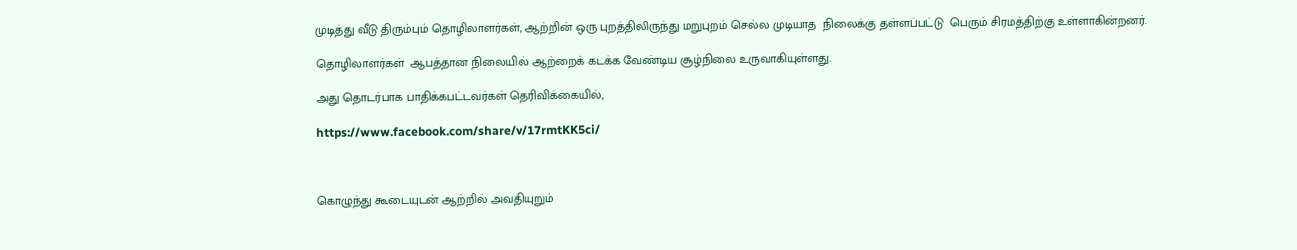முடித்து வீடு திரும்பும் தொழிலாளர்கள், ஆற்றின் ஒரு புறத்திலிருந்து மறுபுறம் செல்ல முடியாத  நிலைக்கு தள்ளப்பட்டு  பெரும் சிரமத்திற்கு உள்ளாகின்றனர்.

தொழிலாளர்கள்  ஆபத்தான நிலையில் ஆற்றைக் கடக்க வேண்டிய சூழ்நிலை உருவாகியுள்ளது.

அது தொடர்பாக பாதிக்கபட்டவர்கள் தெரிவிக்கையில்,

https://www.facebook.com/share/v/17rmtKK5ci/



கொழுந்து கூடையுடன் ஆற்றில் அவதியுறும்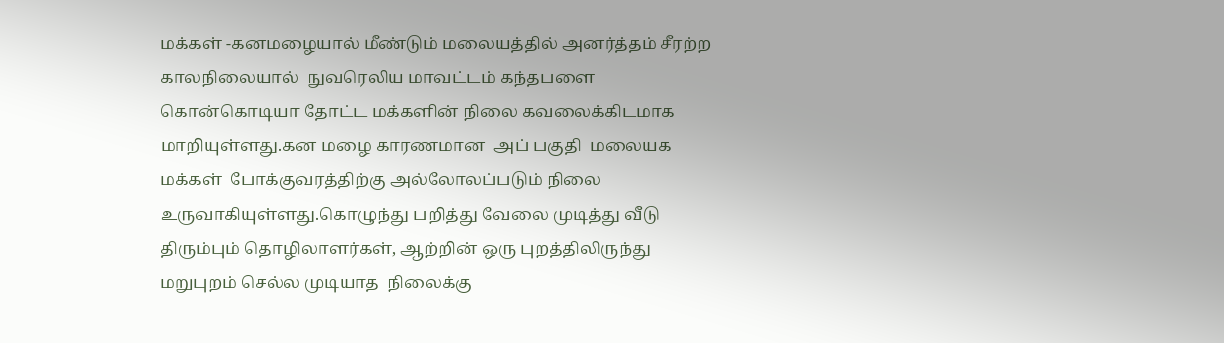மக்கள் -கனமழையால் மீண்டும் மலையத்தில் அனர்த்தம் சீரற்ற காலநிலையால்  நுவரெலிய மாவட்டம் கந்தபளை கொன்கொடியா தோட்ட மக்களின் நிலை கவலைக்கிடமாக மாறியுள்ளது.கன மழை காரணமான  அப் பகுதி  மலையக மக்கள்  போக்குவரத்திற்கு அல்லோலப்படும் நிலை உருவாகியுள்ளது.கொழுந்து பறித்து வேலை முடித்து வீடு திரும்பும் தொழிலாளர்கள், ஆற்றின் ஒரு புறத்திலிருந்து மறுபுறம் செல்ல முடியாத  நிலைக்கு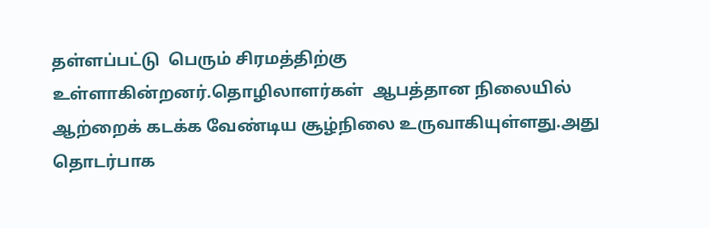தள்ளப்பட்டு  பெரும் சிரமத்திற்கு உள்ளாகின்றனர்.தொழிலாளர்கள்  ஆபத்தான நிலையில் ஆற்றைக் கடக்க வேண்டிய சூழ்நிலை உருவாகியுள்ளது.அது தொடர்பாக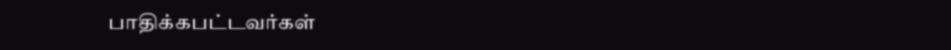பாதிக்கபட்டவர்கள்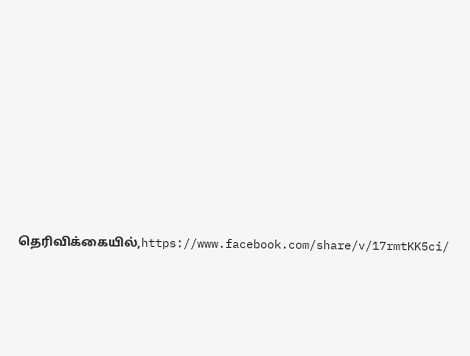தெரிவிக்கையில்,https://www.facebook.com/share/v/17rmtKK5ci/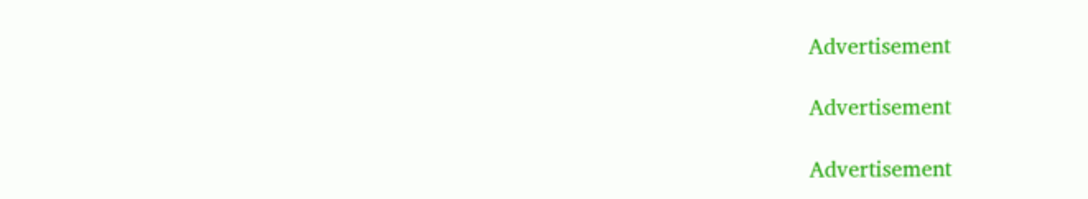Advertisement

Advertisement

Advertisement